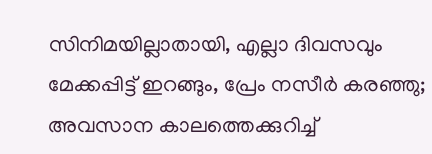സിനിമയില്ലാതായി, എല്ലാ ദിവസവും മേക്കപ്പിട്ട് ഇറങ്ങും, പ്രേം നസീർ കരഞ്ഞു; അവസാന കാലത്തെക്കുറിച്ച്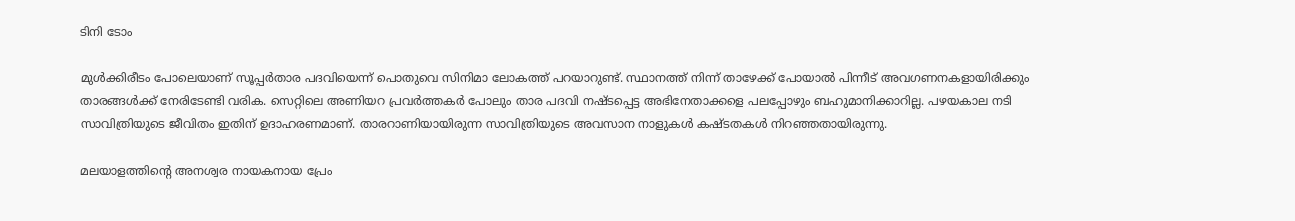ടിനി ടോം

മുൾക്കിരീടം പോലെയാണ് സൂപ്പർതാര പദവിയെന്ന് പൊതുവെ സിനിമാ ലോകത്ത് പറയാറുണ്ട്. സ്ഥാനത്ത് നിന്ന് താഴേക്ക് പോയാൽ പിന്നീട് അവഗണനകളായിരിക്കും താരങ്ങൾക്ക് നേരിടേണ്ടി വരിക. സെറ്റിലെ അണിയറ പ്രവർത്തകർ പോലും താര പദവി നഷ്ടപ്പെട്ട അഭിനേതാക്കളെ പലപ്പോഴും ബഹുമാനിക്കാറില്ല. പഴയകാല നടി സാവിത്രിയുടെ ജീവിതം ഇതിന് ഉദാഹരണമാണ്. താരറാണിയായിരുന്ന സാവിത്രിയുടെ അവസാന നാളുകൾ കഷ്ടതകൾ നിറഞ്ഞതായിരുന്നു.

മലയാളത്തിന്റെ അനശ്വര നായകനായ പ്രേം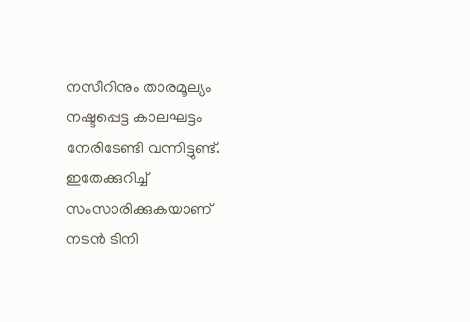നസീറിനും താരമൂല്യം നഷ്ടപ്പെട്ട കാലഘട്ടം നേരിടേണ്ടി വന്നിട്ടുണ്ട്. ഇതേക്കുറിച്ച് സംസാരിക്കുകയാണ് നടൻ ‌ടിനി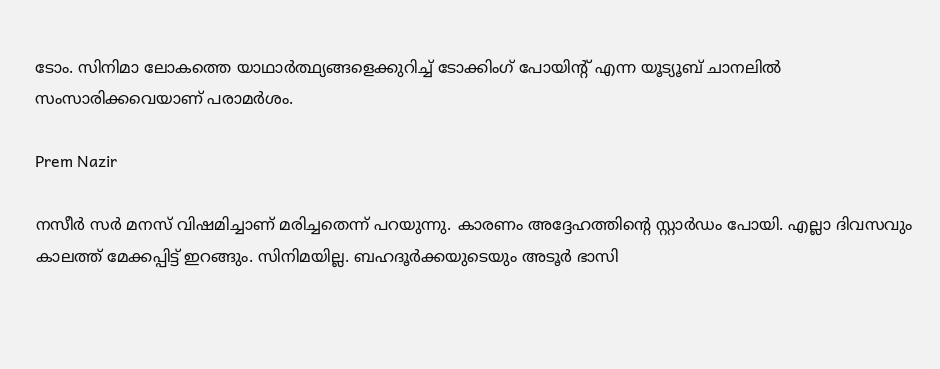ടോം. സിനിമാ ലോകത്തെ യാഥാർത്ഥ്യങ്ങളെക്കുറിച്ച് ടോക്കിംഗ് പോയിന്റ് എന്ന യൂട്യൂബ് ചാനലിൽ സംസാരിക്കവെയാണ് പരാമർശം.

Prem Nazir

നസീർ സർ മനസ് വിഷമിച്ചാണ് മരിച്ചതെന്ന് പറയുന്നു. കാരണം അദ്ദേഹത്തിന്റെ സ്റ്റാർഡം പോയി. എല്ലാ ദിവസവും കാലത്ത് മേക്കപ്പിട്ട് ഇറങ്ങും. സിനിമയില്ല. ബഹദൂർക്കയുടെയും അടൂർ ഭാസി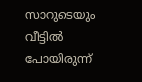സാറു‌ടെയും വീട്ടിൽ പോയിരുന്ന്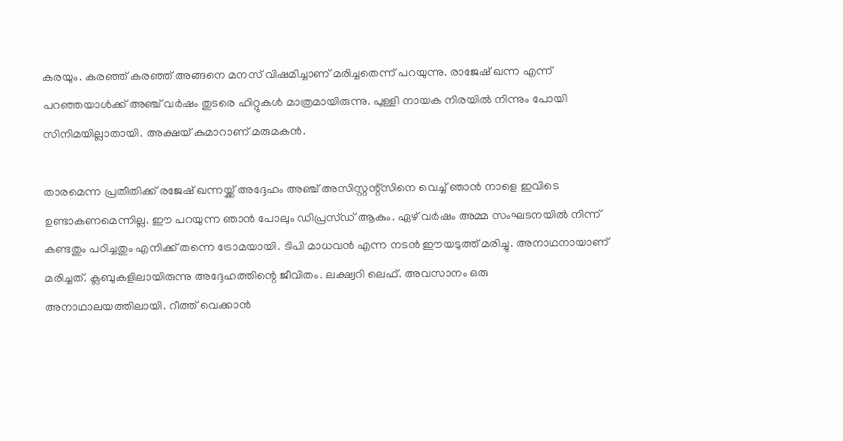കരയും. കരഞ്ഞ് കരഞ്ഞ് അങ്ങനെ മനസ് വിഷമിച്ചാണ് മരിച്ചതെന്ന് പറയുന്നു. രാജേഷ് ഖന്ന എന്ന് പറഞ്ഞയാൾക്ക് അഞ്ച് വർഷം തുടരെ ഹിറ്റുകൾ മാത്രമായിരുന്നു. പുള്ളി നായക നിരയിൽ നിന്നും പോയി സിനിമയില്ലാതായി. അക്ഷയ് കുമാറാണ് മരുമകൻ.

താരമെന്ന പ്രതീതിക്ക് രജേഷ് ഖന്നയ്ക്ക് അദ്ദേഹം അഞ്ച് അസിസ്റ്റന്റ്സിനെ വെച്ച് ഞാൻ നാളെ ഇവിടെ ഉണ്ടാകണമെന്നില്ല. ഈ പറയുന്ന ഞാൻ പോലും ഡിപ്രസ്ഡ് ആകും. ഏഴ് വർഷം അമ്മ സംഘടനയിൽ നിന്ന് കണ്ടതും പഠിച്ചതും എനിക്ക് തന്നെ ട്രോമയായി. ടിപി മാധവൻ എന്ന നടൻ ഈയടുത്ത് മരിച്ചു. അനാഥനായാണ് മരിച്ചത്. ക്ലബുകളിലായിരുന്നു അദ്ദേഹത്തിന്റെ ജീവിതം. ലക്ഷ്വറി ലെഫ്. അവസാനം ഒരു അനാഥാലയത്തിലായി. റീത്ത് വെക്കാൻ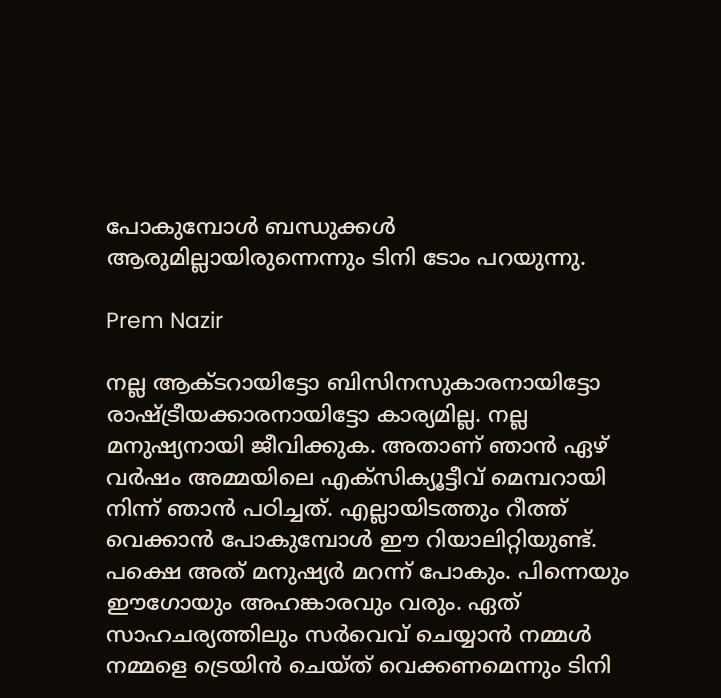പോകുമ്പോൾ ബന്ധുക്കൾ ആരുമില്ലായിരുന്നെന്നും ടിനി ടോം പറയുന്നു.

Prem Nazir

നല്ല ആക്ടറായിട്ടോ ബിസിനസുകാരനായിട്ടോ രാഷ്ട്രീയക്കാരനായിട്ടോ കാര്യമില്ല. നല്ല മനുഷ്യനായി ജീവിക്കുക. അതാണ് ഞാൻ ഏഴ് വർഷം അമ്മയിലെ എക്സിക്യൂട്ടീവ് മെമ്പറായി നിന്ന് ഞാൻ പഠിച്ചത്. എല്ലായിടത്തും റീത്ത് വെക്കാൻ പോകുമ്പോൾ ഈ റിയാലിറ്റിയുണ്ട്. പക്ഷെ അത് മനുഷ്യർ മറന്ന് പോകും. പിന്നെയും ഈഗോയും അഹങ്കാരവും വരും. ഏത് സാഹചര്യത്തിലും സർവെവ് ചെയ്യാൻ നമ്മൾ നമ്മളെ ട്രെയിൻ ചെയ്ത് വെക്കണമെന്നും ടിനി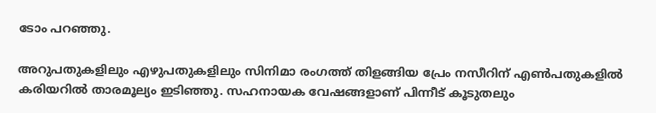ടോം പറഞ്ഞു.

അറുപതുകളിലും എഴുപതുകളിലും സിനിമാ രംഗത്ത് തിളങ്ങിയ പ്രേം നസീറിന് എൺപതുകളിൽ കരിയറിൽ താരമൂല്യം ഇടിഞ്ഞു. സഹനാ‌യക വേഷങ്ങളാണ് പിന്നീട് കൂടുതലും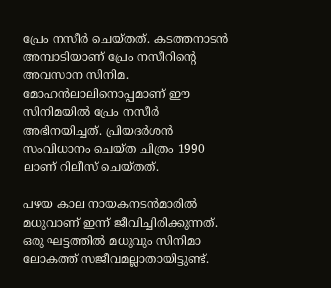പ്രേം നസീർ ചെയ്തത്. കടത്തനാടൻ അമ്പാടിയാണ് പ്രേം നസീറിന്റെ അവസാന സിനിമ. മോഹൻലാലിനൊപ്പമാണ് ഈ സിനിമയിൽ പ്രേം നസീർ അഭിനയിച്ചത്. പ്രിയദർശൻ സംവിധാനം ചെയ്ത ചിത്രം 1990 ലാണ് റിലീസ് ചെയ്തത്.

പഴയ കാല നായകനടൻമാരിൽ മധുവാണ് ഇന്ന് ജീവിച്ചിരിക്കുന്നത്. ഒരു ഘട്ടത്തിൽ മധുവും സിനിമാ ലോകത്ത് സജീവമല്ലാതായിട്ടുണ്ട്.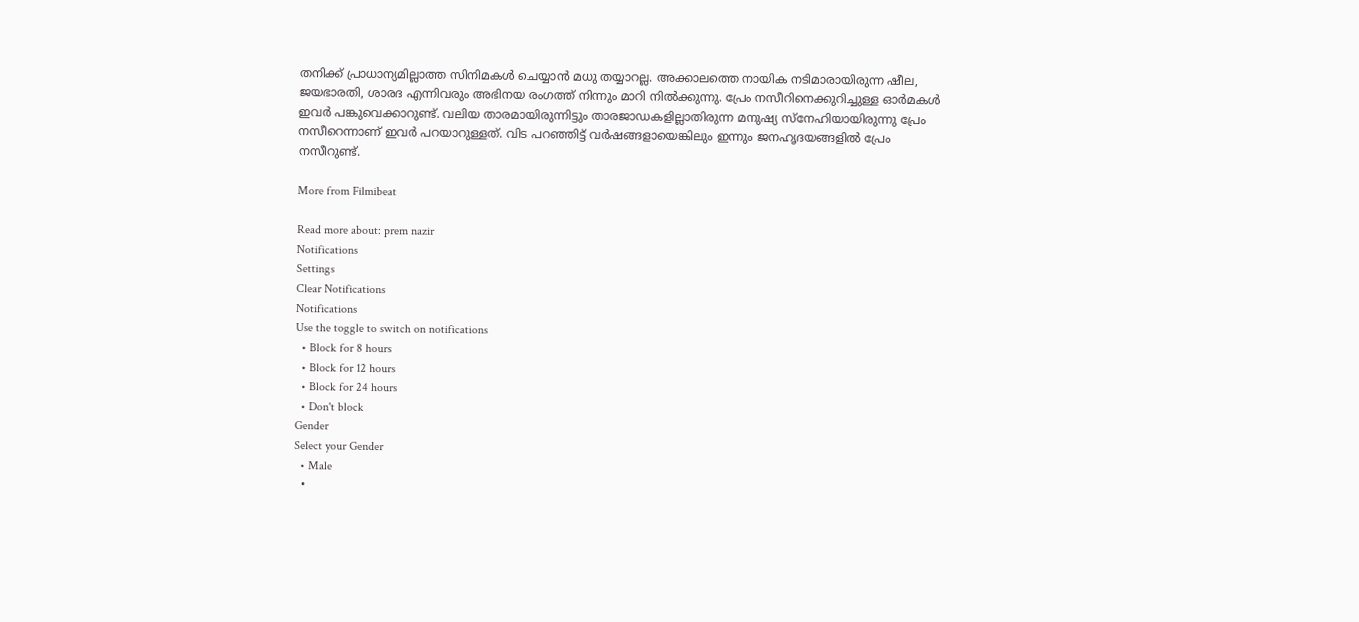തനിക്ക് പ്രാധാന്യമില്ലാത്ത സിനിമകൾ ചെയ്യാൻ മധു തയ്യാറല്ല. അക്കാലത്തെ നായിക നടിമാരായിരുന്ന ഷീല, ജയഭാരതി, ശാരദ എന്നിവരും അഭിനയ രംഗത്ത് നിന്നും മാറി നിൽക്കുന്നു. പ്രേം നസീറിനെക്കുറിച്ചുള്ള ഓർമകൾ ഇവർ പങ്കുവെക്കാറുണ്ട്. വലിയ താരമായിരുന്നിട്ടും താരജാഡകളില്ലാതിരുന്ന മനുഷ്യ സ്നേഹിയായിരുന്നു പ്രേം നസീറെന്നാണ് ഇവർ പറയാറുള്ളത്. വിട പറഞ്ഞിട്ട് വർഷങ്ങളായെങ്കിലും ഇന്നും ജനഹൃദയങ്ങളിൽ പ്രേം നസീറുണ്ട്.

More from Filmibeat

Read more about: prem nazir
Notifications
Settings
Clear Notifications
Notifications
Use the toggle to switch on notifications
  • Block for 8 hours
  • Block for 12 hours
  • Block for 24 hours
  • Don't block
Gender
Select your Gender
  • Male
  •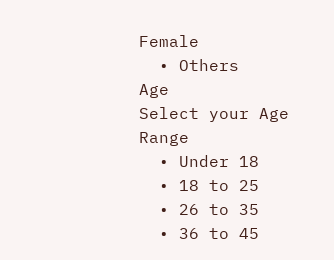Female
  • Others
Age
Select your Age Range
  • Under 18
  • 18 to 25
  • 26 to 35
  • 36 to 45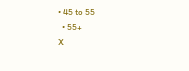• 45 to 55
  • 55+
X